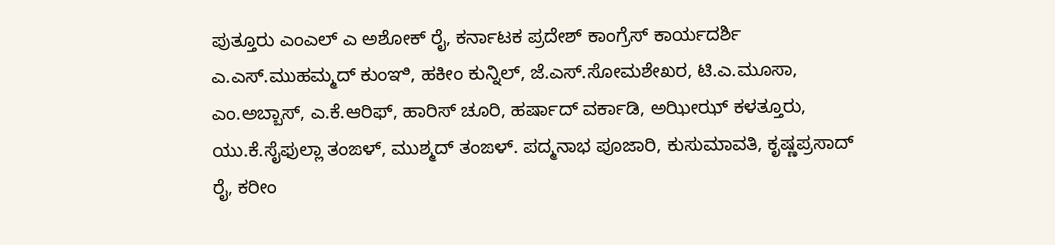ಪುತ್ತೂರು ಎಂಎಲ್ ಎ ಅಶೋಕ್ ರೈ, ಕರ್ನಾಟಕ ಪ್ರದೇಶ್ ಕಾಂಗ್ರೆಸ್ ಕಾರ್ಯದರ್ಶಿ ಎ.ಎಸ್.ಮುಹಮ್ಮದ್ ಕುಂಞಿ, ಹಕೀಂ ಕುನ್ನಿಲ್, ಜೆ.ಎಸ್.ಸೋಮಶೇಖರ, ಟಿ.ಎ.ಮೂಸಾ, ಎಂ.ಅಬ್ಬಾಸ್, ಎ.ಕೆ.ಆರಿಫ್, ಹಾರಿಸ್ ಚೂರಿ, ಹರ್ಷಾದ್ ವರ್ಕಾಡಿ, ಅಝೀಝ್ ಕಳತ್ತೂರು, ಯು.ಕೆ.ಸೈಫುಲ್ಲಾ ತಂಙಳ್, ಮುಶ್ಮದ್ ತಂಙಳ್. ಪದ್ಮನಾಭ ಪೂಜಾರಿ, ಕುಸುಮಾವತಿ, ಕೃಷ್ಣಪ್ರಸಾದ್ ರೈ, ಕರೀಂ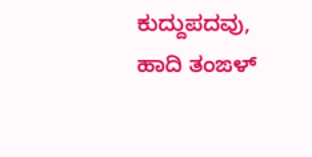ಕುದ್ದುಪದವು, ಹಾದಿ ತಂಙಳ್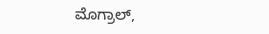ಮೊಗ್ರಾಲ್,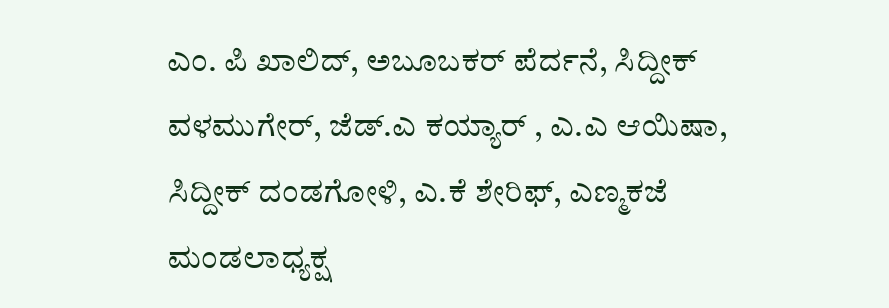ಎಂ. ಪಿ ಖಾಲಿದ್, ಅಬೂಬಕರ್ ಪೆರ್ದನೆ, ಸಿದ್ದೀಕ್ ವಳಮುಗೇರ್, ಜೆಡ್.ಎ ಕಯ್ಯಾರ್ , ಎ.ಎ ಆಯಿಷಾ, ಸಿದ್ದೀಕ್ ದಂಡಗೋಳಿ, ಎ.ಕೆ ಶೇರಿಫ್, ಎಣ್ಮಕಜೆ ಮಂಡಲಾಧ್ಯಕ್ಷ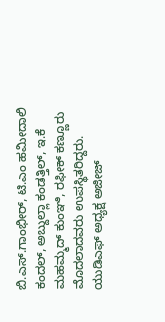ಬಿ.ಎಸ್.ಗಾಂಭೀರ್, ಟಿ.ಎಂ ಹಮೀದಾಲಿ ಕಂದಲ್, ಅಬ್ದುಲ್ಲಾ ಕಂಡತ್ತಿಲ್, ಇ.ಕೆ ಮಹಮ್ಮದ್ ಕುಂಞಿ, ರಫೀಕ್ ಕಣ್ಣೂರು ಮೊದಲಾದವರು ಉಪಸ್ಥಿತರಿದ್ದರು. ಯುಡಿಎಫ್ ಅಧ್ಯಕ್ಷ ಅಜೀಜ್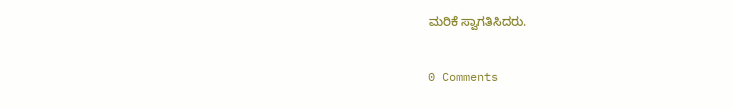ಮರಿಕೆ ಸ್ವಾಗತಿಸಿದರು.

0 Comments